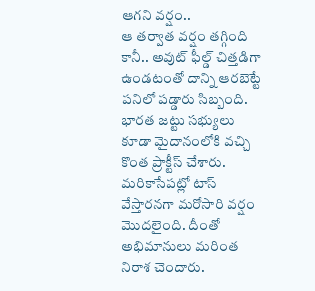ఆగని వర్షం..
ఆ తర్వాత వర్షం తగ్గింది కానీ.. అవుట్ ఫీల్డ్ చిత్తడిగా ఉండటంతో దాన్ని ఆరబెట్టే పనిలో పడ్డారు సిబ్బంది. భారత జట్టు సభ్యులు కూడా మైదానంలోకి వచ్చి కొంత ప్రాక్టీస్ చేశారు. మరికాసేపట్లో టాస్ వేస్తారనగా మరోసారి వర్షం మొదలైంది. దీంతో అభిమానులు మరింత నిరాశ చెందారు.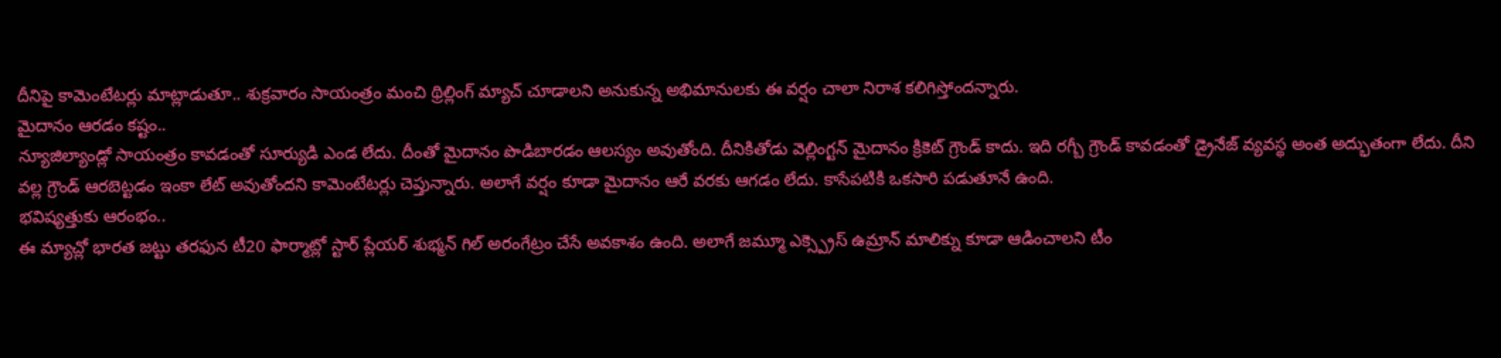దీనిపై కామెంటేటర్లు మాట్లాడుతూ.. శుక్రవారం సాయంత్రం మంచి థ్రిల్లింగ్ మ్యాచ్ చూడాలని అనుకున్న అభిమానులకు ఈ వర్షం చాలా నిరాశ కలిగిస్తోందన్నారు.
మైదానం ఆరడం కష్టం..
న్యూజిల్యాండ్లో సాయంత్రం కావడంతో సూర్యుడి ఎండ లేదు. దీంతో మైదానం పొడిబారడం ఆలస్యం అవుతోంది. దీనికితోడు వెల్లింగ్టన్ మైదానం క్రికెట్ గ్రౌండ్ కాదు. ఇది రగ్బీ గ్రౌండ్ కావడంతో డ్రైనేజ్ వ్యవస్థ అంత అద్భుతంగా లేదు. దీని వల్ల గ్రౌండ్ ఆరబెట్టడం ఇంకా లేట్ అవుతోందని కామెంటేటర్లు చెప్తున్నారు. అలాగే వర్షం కూడా మైదానం ఆరే వరకు ఆగడం లేదు. కాసేపటికి ఒకసారి పడుతూనే ఉంది.
భవిష్యత్తుకు ఆరంభం..
ఈ మ్యాచ్లో భారత జట్టు తరఫున టీ20 ఫార్మాట్లో స్టార్ ప్లేయర్ శుభ్మన్ గిల్ అరంగేట్రం చేసే అవకాశం ఉంది. అలాగే జమ్మూ ఎక్స్ప్రెస్ ఉమ్రాన్ మాలిక్ను కూడా ఆడించాలని టీం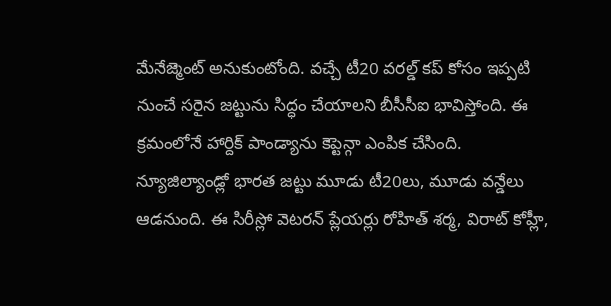మేనేజ్మెంట్ అనుకుంటోంది. వచ్చే టీ20 వరల్డ్ కప్ కోసం ఇప్పటి నుంచే సరైన జట్టును సిద్ధం చేయాలని బీసీసీఐ భావిస్తోంది. ఈ క్రమంలోనే హార్దిక్ పాండ్యాను కెప్టెన్గా ఎంపిక చేసింది. న్యూజిల్యాండ్లో భారత జట్టు మూడు టీ20లు, మూడు వన్డేలు ఆడనుంది. ఈ సిరీస్లో వెటరన్ ప్లేయర్లు రోహిత్ శర్మ, విరాట్ కోహ్లీ,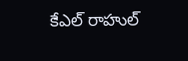కేఎల్ రాహుల్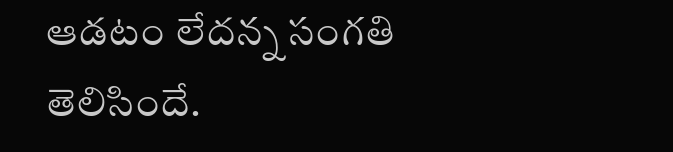ఆడటం లేదన్న సంగతి తెలిసిందే.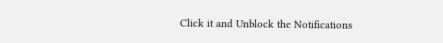Click it and Unblock the Notifications